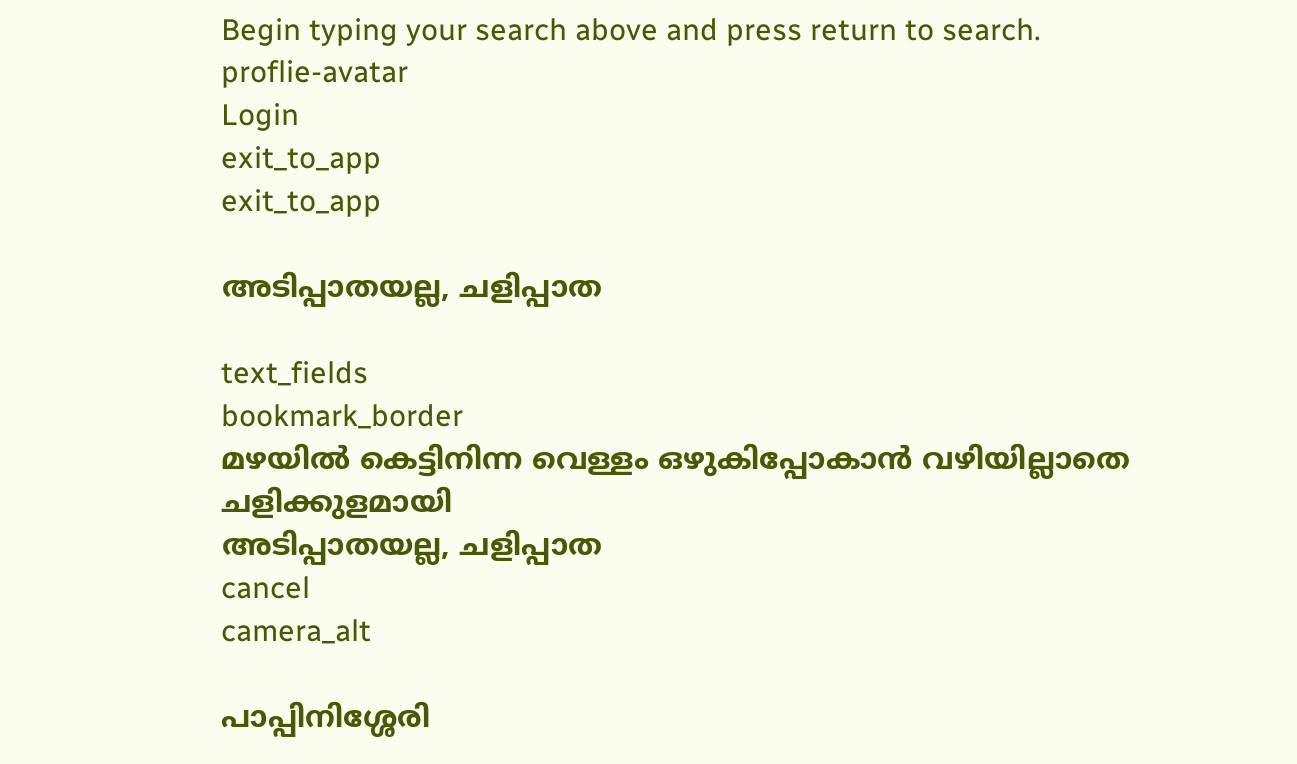Begin typing your search above and press return to search.
proflie-avatar
Login
exit_to_app
exit_to_app

അടിപ്പാതയല്ല, ചളിപ്പാത

text_fields
bookmark_border
മഴയില്‍ കെട്ടിനിന്ന വെള്ളം ഒഴുകിപ്പോകാന്‍ വഴിയില്ലാതെ ചളിക്കുളമായി
അടിപ്പാതയല്ല, ചളിപ്പാത
cancel
camera_alt

പാപ്പിനിശ്ശേരി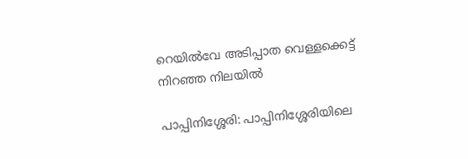റെയിൽവേ അടിപ്പാത വെള്ളക്കെട്ട് നിറഞ്ഞ നിലയിൽ

പാപ്പിനിശ്ശേരി: പാപ്പിനിശ്ശേരിയിലെ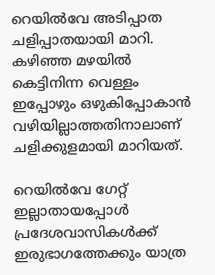റെയിൽവേ അടിപ്പാത ചളിപ്പാതയായി മാറി. കഴിഞ്ഞ മഴയില്‍ കെട്ടിനിന്ന വെള്ളം ഇപ്പോഴും ഒഴുകിപ്പോകാന്‍ വഴിയില്ലാത്തതിനാലാണ് ചളിക്കുളമായി മാറിയത്.

റെയില്‍വേ ഗേറ്റ് ഇല്ലാതായപ്പോൾ പ്രദേശവാസികൾക്ക് ഇരുഭാഗത്തേക്കും യാത്ര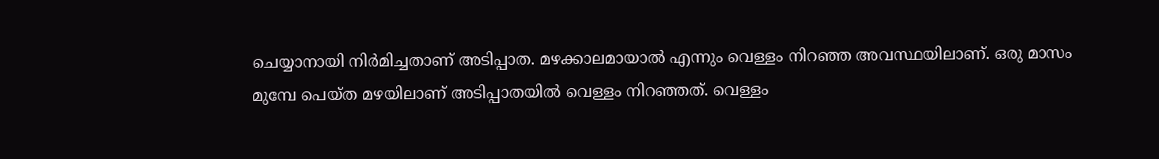ചെയ്യാനായി നിർമിച്ചതാണ് അടിപ്പാത. മഴക്കാലമായാല്‍ എന്നും വെള്ളം നിറഞ്ഞ അവസ്ഥയിലാണ്. ഒരു മാസം മുമ്പേ പെയ്ത മഴയിലാണ് അടിപ്പാതയിൽ വെള്ളം നിറഞ്ഞത്. വെള്ളം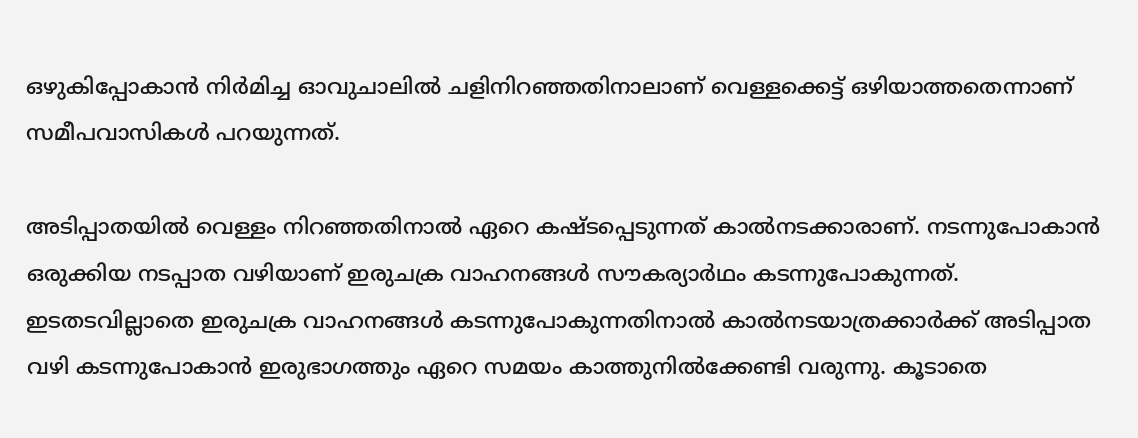ഒഴുകിപ്പോകാൻ നിർമിച്ച ഓവുചാലിൽ ചളിനിറഞ്ഞതിനാലാണ് വെള്ളക്കെട്ട് ഒഴിയാത്തതെന്നാണ് സമീപവാസികൾ പറയുന്നത്.

അടിപ്പാതയിൽ വെള്ളം നിറഞ്ഞതിനാൽ ഏറെ കഷ്ടപ്പെടുന്നത് കാൽനടക്കാരാണ്. നടന്നുപോകാൻ ഒരുക്കിയ നടപ്പാത വഴിയാണ് ഇരുചക്ര വാഹനങ്ങൾ സൗകര്യാര്‍ഥം കടന്നുപോകുന്നത്. ഇടതടവില്ലാതെ ഇരുചക്ര വാഹനങ്ങൾ കടന്നുപോകുന്നതിനാൽ കാൽനടയാത്രക്കാർക്ക് അടിപ്പാത വഴി കടന്നുപോകാൻ ഇരുഭാഗത്തും ഏറെ സമയം കാത്തുനിൽക്കേണ്ടി വരുന്നു. കൂടാതെ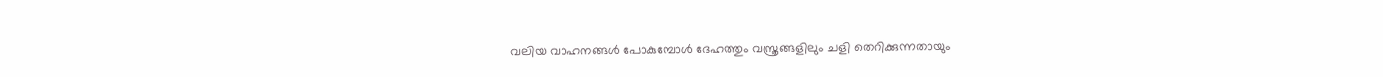വലിയ വാഹനങ്ങൾ പോകുമ്പോൾ ദേഹത്തും വസ്ത്രങ്ങളിലും ചളി തെറിക്കുന്നതായും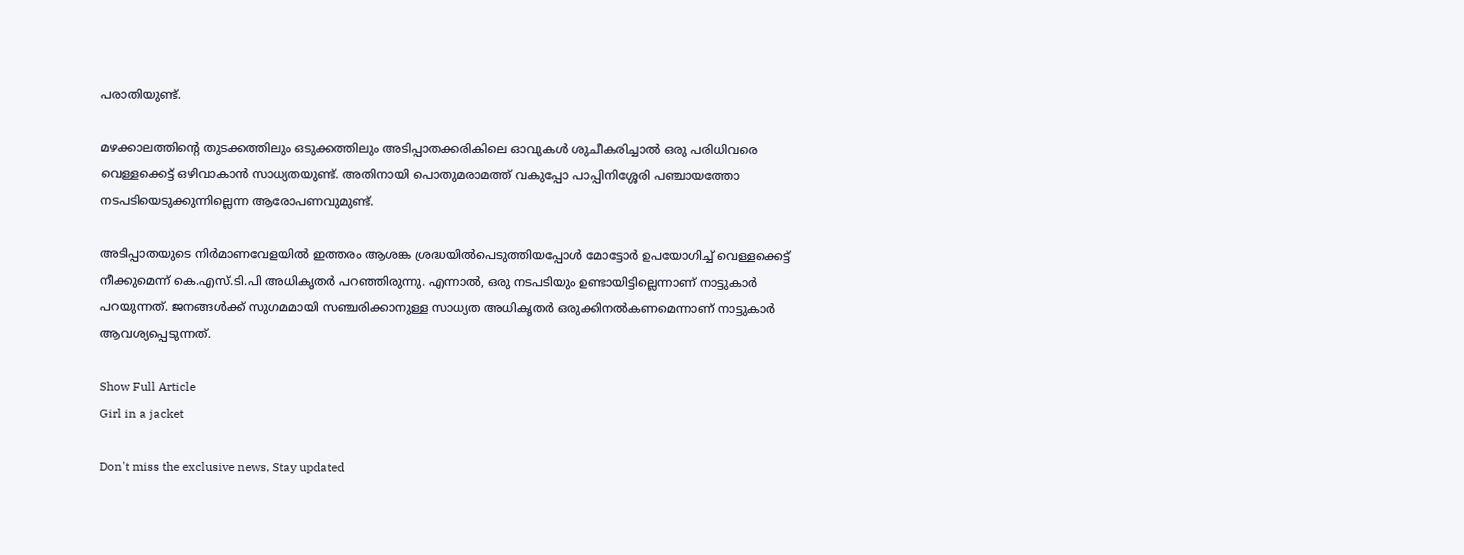പരാതിയുണ്ട്.

മഴക്കാലത്തിന്റെ തുടക്കത്തിലും ഒടുക്കത്തിലും അടിപ്പാതക്കരികിലെ ഓവുകൾ ശുചീകരിച്ചാൽ ഒരു പരിധിവരെ വെള്ളക്കെട്ട് ഒഴിവാകാൻ സാധ്യതയുണ്ട്. അതിനായി പൊതുമരാമത്ത് വകുപ്പോ പാപ്പിനിശ്ശേരി പഞ്ചായത്തോ നടപടിയെടുക്കുന്നില്ലെന്ന ആരോപണവുമുണ്ട്.

അടിപ്പാതയുടെ നിർമാണവേളയിൽ ഇത്തരം ആശങ്ക ശ്രദ്ധയിൽപെടുത്തിയപ്പോൾ മോട്ടോർ ഉപയോഗിച്ച് വെള്ളക്കെട്ട് നീക്കുമെന്ന് കെ.എസ്.ടി.പി അധികൃതർ പറഞ്ഞിരുന്നു. എന്നാൽ, ഒരു നടപടിയും ഉണ്ടായിട്ടില്ലെന്നാണ് നാട്ടുകാർ പറയുന്നത്. ജനങ്ങൾക്ക് സുഗമമായി സഞ്ചരിക്കാനുള്ള സാധ്യത അധികൃതര്‍ ഒരുക്കിനല്‍കണമെന്നാണ് നാട്ടുകാര്‍ ആവശ്യപ്പെടുന്നത്.

Show Full Article
Girl in a jacket

Don't miss the exclusive news, Stay updated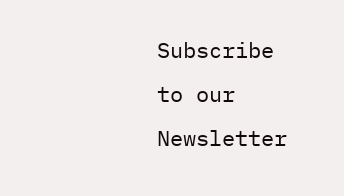Subscribe to our Newsletter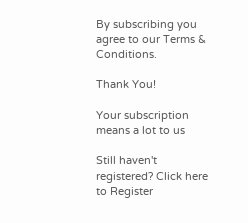By subscribing you agree to our Terms & Conditions.

Thank You!

Your subscription means a lot to us

Still haven't registered? Click here to Register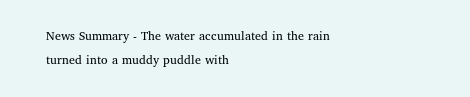News Summary - The water accumulated in the rain turned into a muddy puddle with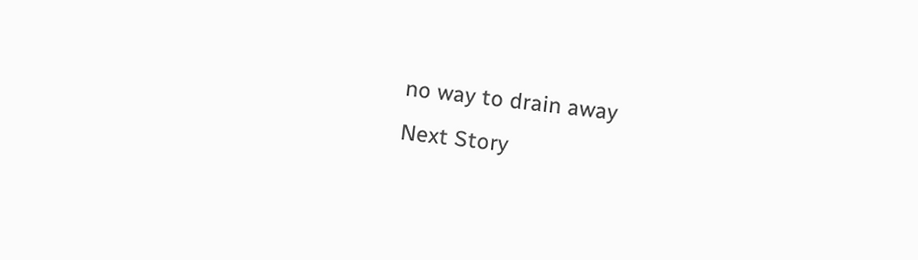no way to drain away
Next Story